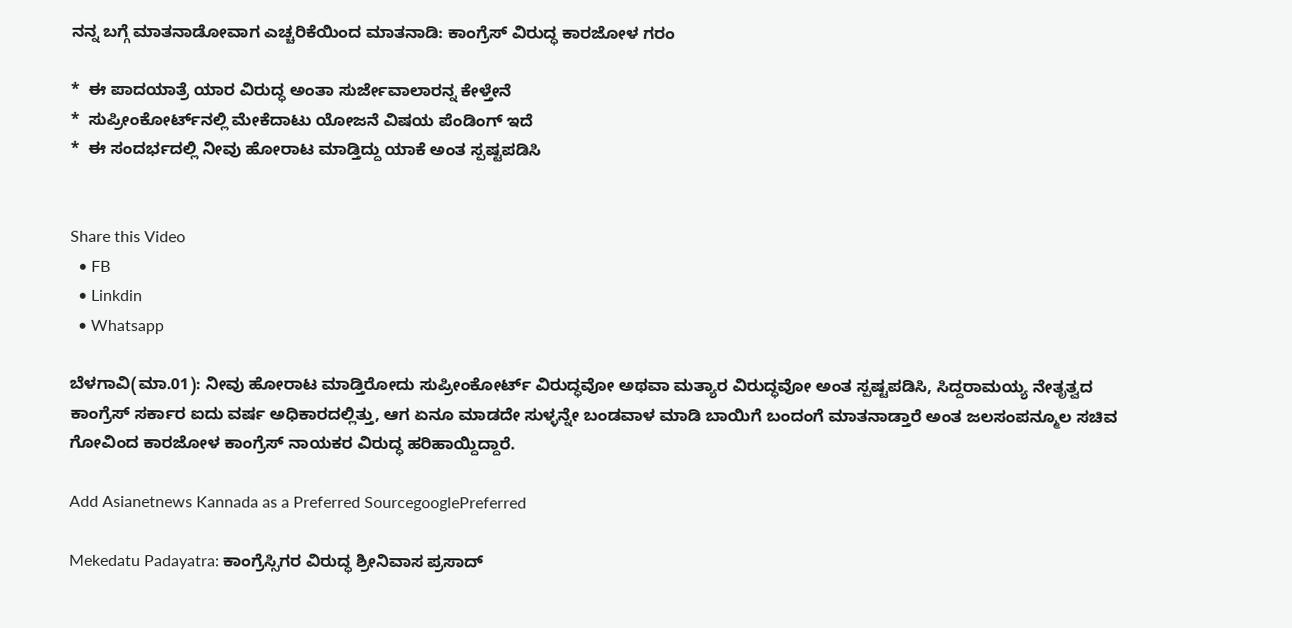ನನ್ನ ಬಗ್ಗೆ ಮಾತನಾಡೋವಾಗ ಎಚ್ಚರಿಕೆಯಿಂದ ಮಾತನಾಡಿ: ಕಾಂಗ್ರೆಸ್‌ ವಿರುದ್ಧ ಕಾರಜೋಳ ಗರಂ

*  ಈ ಪಾದಯಾತ್ರೆ ಯಾರ ವಿರುದ್ಧ ಅಂತಾ ಸುರ್ಜೇವಾಲಾರನ್ನ ಕೇಳ್ತೇನೆ
*  ಸುಪ್ರೀಂಕೋರ್ಟ್‌ನಲ್ಲಿ ಮೇಕೆದಾಟು ಯೋಜನೆ ವಿಷಯ ಪೆಂಡಿಂಗ್ ಇದೆ
*  ಈ ಸಂದರ್ಭದಲ್ಲಿ ನೀವು ಹೋರಾಟ ಮಾಡ್ತಿದ್ದು ಯಾಕೆ ಅಂತ ಸ್ಪಷ್ಟಪಡಿಸಿ


Share this Video
  • FB
  • Linkdin
  • Whatsapp

ಬೆಳಗಾವಿ(ಮಾ.01): ನೀವು ಹೋರಾಟ ಮಾಡ್ತಿರೋದು ಸುಪ್ರೀಂಕೋರ್ಟ್ ವಿರುದ್ಧವೋ ಅಥವಾ ಮತ್ಯಾರ ವಿರುದ್ಧವೋ ಅಂತ ಸ್ಪಷ್ಟಪಡಿಸಿ, ಸಿದ್ದರಾಮಯ್ಯ ನೇತೃತ್ವದ ಕಾಂಗ್ರೆಸ್ ಸರ್ಕಾರ ಐದು ವರ್ಷ ಅಧಿಕಾರದಲ್ಲಿತ್ತು, ಆಗ ಏನೂ ಮಾಡದೇ ಸುಳ್ಳನ್ನೇ ಬಂಡವಾಳ ಮಾಡಿ ಬಾಯಿಗೆ ಬಂದಂಗೆ ಮಾತನಾಡ್ತಾರೆ ಅಂತ ಜಲಸಂಪನ್ಮೂಲ ಸಚಿವ ಗೋವಿಂದ ಕಾರಜೋಳ ಕಾಂಗ್ರೆಸ್‌ ನಾಯಕರ ವಿರುದ್ಧ ಹರಿಹಾಯ್ದಿದ್ದಾರೆ.

Add Asianetnews Kannada as a Preferred SourcegooglePreferred

Mekedatu Padayatra: ಕಾಂಗ್ರೆಸ್ಸಿಗರ ವಿರುದ್ಧ ಶ್ರೀನಿವಾಸ ಪ್ರಸಾದ್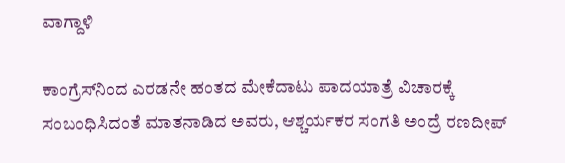ವಾಗ್ದಾಳಿ

ಕಾಂಗ್ರೆಸ್‌ನಿಂದ ಎರಡನೇ ಹಂತದ ಮೇಕೆದಾಟು ಪಾದಯಾತ್ರೆ ವಿಚಾರಕ್ಕೆ ಸಂಬಂಧಿಸಿದಂತೆ ಮಾತನಾಡಿದ ಅವರು, ಆಶ್ಚರ್ಯಕರ ಸಂಗತಿ ಅಂದ್ರೆ ರಣದೀಪ್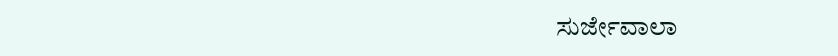ಸುರ್ಜೇವಾಲಾ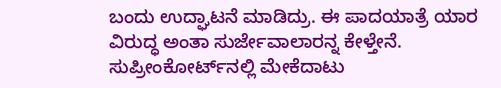ಬಂದು ಉದ್ಘಾಟನೆ ಮಾಡಿದ್ರು. ಈ ಪಾದಯಾತ್ರೆ ಯಾರ ವಿರುದ್ಧ ಅಂತಾ ಸುರ್ಜೇವಾಲಾರನ್ನ ಕೇಳ್ತೇನೆ. ಸುಪ್ರೀಂಕೋರ್ಟ್‌ನಲ್ಲಿ ಮೇಕೆದಾಟು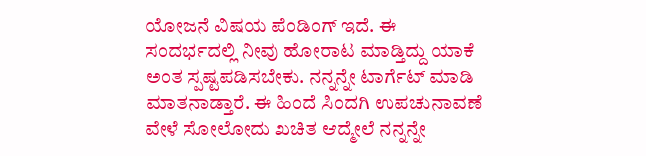ಯೋಜನೆ ವಿಷಯ ಪೆಂಡಿಂಗ್ ಇದೆ. ಈ ಸಂದರ್ಭದಲ್ಲಿ ನೀವು ಹೋರಾಟ ಮಾಡ್ತಿದ್ದು ಯಾಕೆ ಅಂತ ಸ್ಪಷ್ಟಪಡಿಸಬೇಕು. ನನ್ನನ್ನೇ ಟಾರ್ಗೆಟ್ ಮಾಡಿ ಮಾತನಾಡ್ತಾರೆ. ಈ ಹಿಂದೆ ಸಿಂದಗಿ ಉಪಚುನಾವಣೆ ವೇಳೆ ಸೋಲೋದು ಖಚಿತ ಆದ್ಮೇಲೆ ನನ್ನನ್ನೇ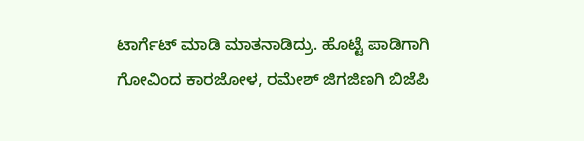ಟಾರ್ಗೆಟ್ ಮಾಡಿ ಮಾತನಾಡಿದ್ರು. ಹೊಟ್ಟೆ ಪಾಡಿಗಾಗಿ ಗೋವಿಂದ ಕಾರಜೋಳ, ರಮೇಶ್ ಜಿಗಜಿಣಗಿ ಬಿಜೆಪಿ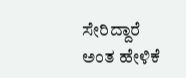ಸೇರಿದ್ದಾರೆ ಅಂತ ಹೇಳಿಕೆ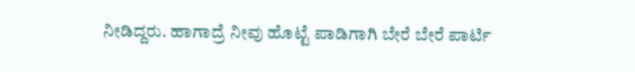ನೀಡಿದ್ದರು. ಹಾಗಾದ್ರೆ ನೀವು ಹೊಟ್ಟೆ ಪಾಡಿಗಾಗಿ ಬೇರೆ ಬೇರೆ ಪಾರ್ಟಿ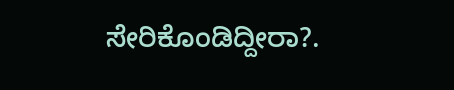ಸೇರಿಕೊಂಡಿದ್ದೀರಾ?.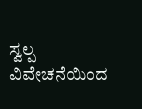ಸ್ವಲ್ಪ ವಿವೇಚನೆಯಿಂದ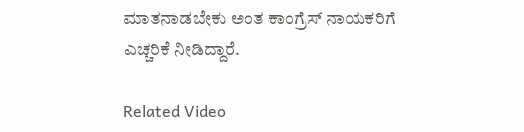ಮಾತನಾಡಬೇಕು ಅಂತ ಕಾಂಗ್ರೆಸ್‌ ನಾಯಕರಿಗೆ ಎಚ್ಚರಿಕೆ ನೀಡಿದ್ದಾರೆ.

Related Video